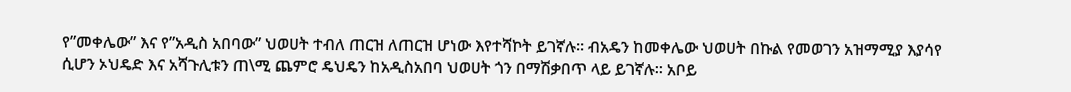የ”መቀሌው” እና የ”አዲስ አበባው” ህወሀት ተብለ ጠርዝ ለጠርዝ ሆነው እየተሻኮት ይገኛሉ። ብአዴን ከመቀሌው ህወሀት በኩል የመወገን አዝማሚያ እያሳየ ሲሆን ኦህዴድ እና አሻጉሊቱን ጠ\ሚ ጨምሮ ዴህዴን ከአዲስአበባ ህወሀት ጎን በማሽቃበጥ ላይ ይገኛሉ። አቦይ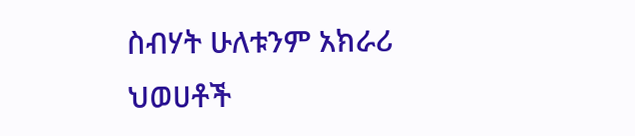ስብሃት ሁለቱንም አክራሪ ህወሀቶች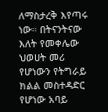ለማስታረቅ እየጣሩ ነው። በትናንትናው እለት የመቀሌው ህወሀት መሪ የሆነውን የትግራይ ክልል መስተዳድር የሆነው አባይ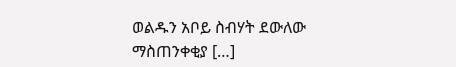ወልዱን አቦይ ስብሃት ደውለው ማስጠንቀቂያ […]